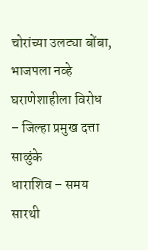चोरांच्या उलट्या बोंबा, भाजपला नव्हे घराणेशाहीला विरोध – जिल्हा प्रमुख दत्ता साळुंके
धाराशिव – समय सारथी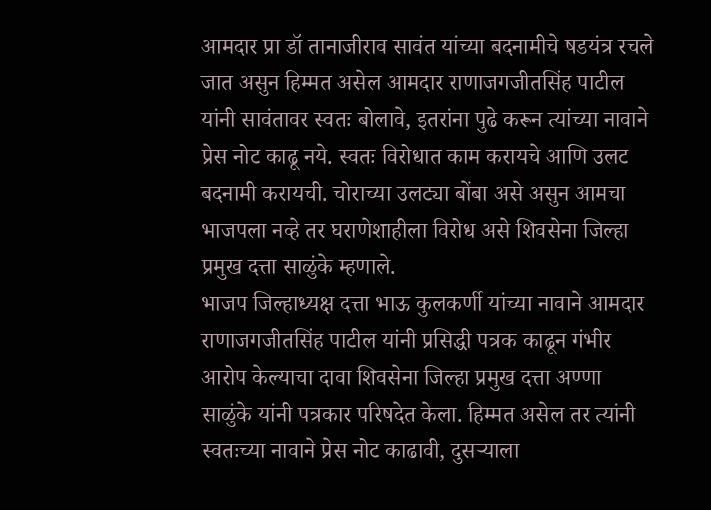आमदार प्रा डॉ तानाजीराव सावंत यांच्या बदनामीचे षडयंत्र रचले जात असुन हिम्मत असेल आमदार राणाजगजीतसिंह पाटील यांनी सावंतावर स्वतः बोलावे, इतरांना पुढे करून त्यांच्या नावाने प्रेस नोट काढू नये. स्वतः विरोधात काम करायचे आणि उलट बदनामी करायची. चोराच्या उलट्या बोंबा असे असुन आमचा भाजपला नव्हे तर घराणेशाहीला विरोध असे शिवसेना जिल्हा प्रमुख दत्ता साळुंके म्हणाले.
भाजप जिल्हाध्यक्ष दत्ता भाऊ कुलकर्णी यांच्या नावाने आमदार राणाजगजीतसिंह पाटील यांनी प्रसिद्धी पत्रक काढून गंभीर आरोप केल्याचा दावा शिवसेना जिल्हा प्रमुख दत्ता अण्णा साळुंके यांनी पत्रकार परिषदेत केला. हिम्मत असेल तर त्यांनी स्वतःच्या नावाने प्रेस नोट काढावी, दुसऱ्याला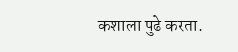कशाला पुढे करता.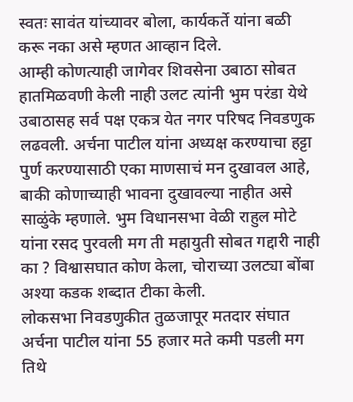स्वतः सावंत यांच्यावर बोला, कार्यकर्ते यांना बळी करू नका असे म्हणत आव्हान दिले.
आम्ही कोणत्याही जागेवर शिवसेना उबाठा सोबत हातमिळवणी केली नाही उलट त्यांनी भुम परंडा येथे उबाठासह सर्व पक्ष एकत्र येत नगर परिषद निवडणुक लढवली. अर्चना पाटील यांना अध्यक्ष करण्याचा हट्टा पुर्ण करण्यासाठी एका माणसाचं मन दुखावल आहे, बाकी कोणाच्याही भावना दुखावल्या नाहीत असे साळुंके म्हणाले. भुम विधानसभा वेळी राहुल मोटे यांना रसद पुरवली मग ती महायुती सोबत गद्दारी नाही का ? विश्वासघात कोण केला, चोराच्या उलट्या बोंबा अश्या कडक शब्दात टीका केली.
लोकसभा निवडणुकीत तुळजापूर मतदार संघात अर्चना पाटील यांना 55 हजार मते कमी पडली मग तिथे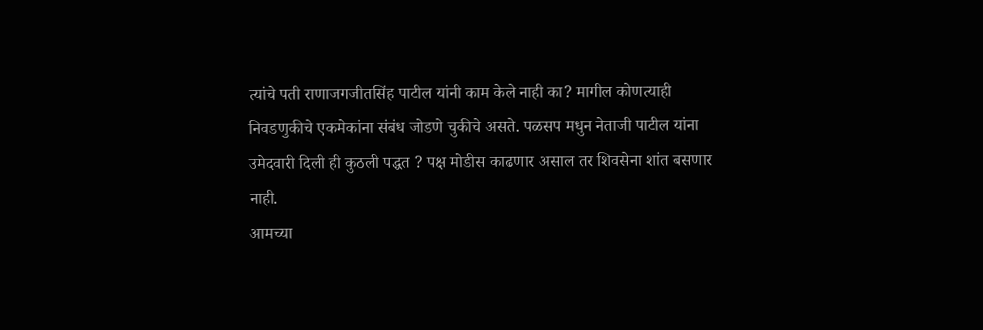त्यांचे पती राणाजगजीतसिंह पाटील यांनी काम केले नाही का? मागील कोणत्याही निवडणुकीचे एकमेकांना संबंध जोडणे चुकीचे असते. पळसप मधुन नेताजी पाटील यांना उमेदवारी दिली ही कुठली पद्धत ? पक्ष मोडीस काढणार असाल तर शिवसेना शांत बसणार नाही.
आमच्या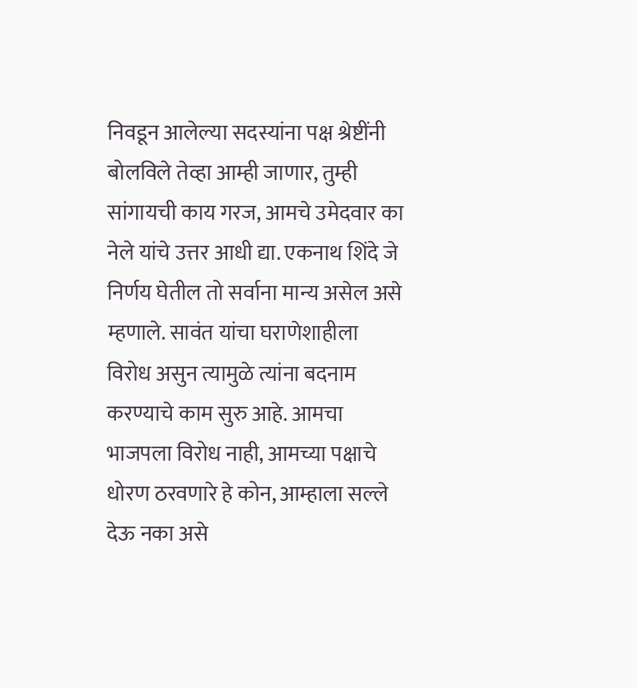निवडून आलेल्या सदस्यांना पक्ष श्रेष्टींनी बोलविले तेव्हा आम्ही जाणार, तुम्ही सांगायची काय गरज, आमचे उमेदवार का नेले यांचे उत्तर आधी द्या. एकनाथ शिंदे जे निर्णय घेतील तो सर्वाना मान्य असेल असे म्हणाले. सावंत यांचा घराणेशाहीला विरोध असुन त्यामुळे त्यांना बदनाम करण्याचे काम सुरु आहे. आमचा भाजपला विरोध नाही, आमच्या पक्षाचे धोरण ठरवणारे हे कोन, आम्हाला सल्ले देऊ नका असे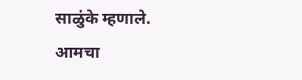साळुंके म्हणाले.
आमचा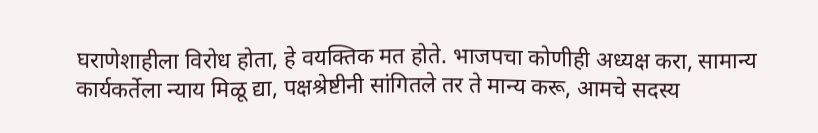घराणेशाहीला विरोध होता, हे वयक्तिक मत होते. भाजपचा कोणीही अध्यक्ष करा, सामान्य कार्यकर्तेला न्याय मिळू द्या, पक्षश्रेष्टीनी सांगितले तर ते मान्य करू, आमचे सदस्य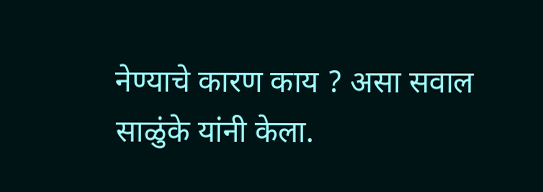नेण्याचे कारण काय ? असा सवाल साळुंके यांनी केला.